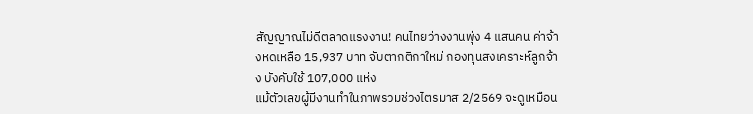สัญญาณไม่ดีตลาดแรงงาน! คนไทยว่างงานพุ่ง 4 แสนคน ค่าจ้างหดเหลือ 15,937 บาท จับตากติกาใหม่ กองทุนสงเคราะห์ลูกจ้าง บังคับใช้ 107,000 แห่ง
แม้ตัวเลขผู้มีงานทำในภาพรวมช่วงไตรมาส 2/2569 จะดูเหมือน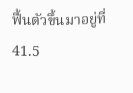ฟื้นตัวขึ้นมาอยู่ที่ 41.5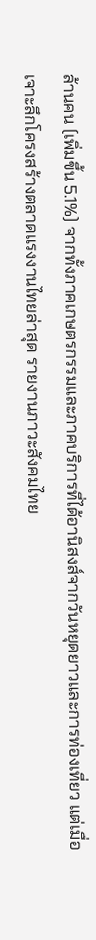ล้านคน (เพิ่มขึ้น 5.1%) จากทั้งภาคเกษตรกรรมและภาคบริการที่ได้อานิสงส์จากวันหยุดยาวและการท่องเที่ยว แต่เมื่อเจาะลึกโครงสร้างตลาดแรงงานไทยล่าสุด รายงานภาวะสังคมไทย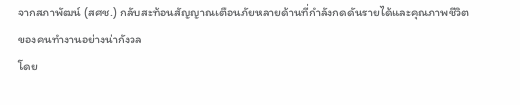จากสภาพัฒน์ (สศช.) กลับสะท้อนสัญญาณเตือนภัยหลายด้านที่กำลังกดดันรายได้และคุณภาพชีวิตของคนทำงานอย่างน่ากังวล
โดย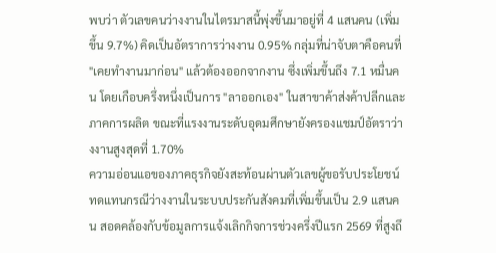พบว่า ตัวเลขคนว่างงานในไตรมาสนี้พุ่งขึ้นมาอยู่ที่ 4 แสนคน (เพิ่มขึ้น 9.7%) คิดเป็นอัตราการว่างงาน 0.95% กลุ่มที่น่าจับตาคือคนที่ "เคยทำงานมาก่อน" แล้วต้องออกจากงาน ซึ่งเพิ่มขึ้นถึง 7.1 หมื่นคน โดยเกือบครึ่งหนึ่งเป็นการ "ลาออกเอง" ในสาขาค้าส่งค้าปลีกและภาคการผลิต ขณะที่แรงงานระดับอุดมศึกษายังครองแชมป์อัตราว่างงานสูงสุดที่ 1.70%
ความอ่อนแอของภาคธุรกิจยังสะท้อนผ่านตัวเลขผู้ขอรับประโยชน์ทดแทนกรณีว่างงานในระบบประกันสังคมที่เพิ่มขึ้นเป็น 2.9 แสนคน สอดคล้องกับข้อมูลการแจ้งเลิกกิจการช่วงครึ่งปีแรก 2569 ที่สูงถึ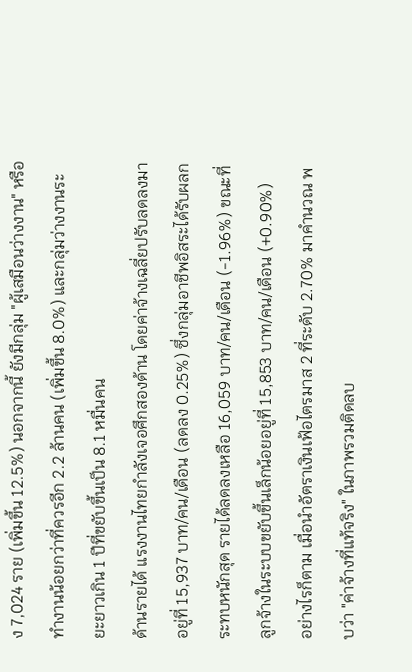ง 7,024 ราย (เพิ่มขึ้น 12.5%) นอกจากนี้ ยังมีกลุ่ม "ผู้เสมือนว่างงาน" หรือทำงานน้อยกว่าที่ควรอีก 2.2 ล้านคน (เพิ่มขึ้น 8.0%) และกลุ่มว่างงานระยะยาวเกิน 1 ปีที่ขยับขึ้นเป็น 8.1 หมื่นคน
ด้านรายได้ แรงงานไทยกำลังเจอศึกสองด้าน โดยค่าจ้างเฉลี่ยปรับลดลงมาอยู่ที่ 15,937 บาท/คน/เดือน (ลดลง 0.25%) ซึ่งกลุ่มอาชีพอิสระได้รับผลกระทบหนักสุด รายได้ลดลงเหลือ 16,059 บาท/คน/เดือน (-1.96%) ขณะที่ลูกจ้างในระบบขยับขึ้นเล็กน้อยอยู่ที่ 15,853 บาท/คน/เดือน (+0.90%)
อย่างไรก็ตาม เมื่อนำอัตราเงินเฟ้อไตรมาส 2 ที่ระดับ 2.70% มาคำนวณ พบว่า "ค่าจ้างที่แท้จริง" ในภาพรวมติดลบ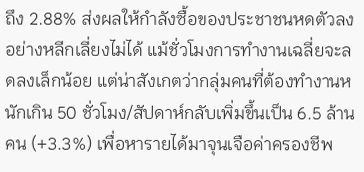ถึง 2.88% ส่งผลให้กำลังซื้อของประชาชนหดตัวลงอย่างหลีกเลี่ยงไม่ได้ แม้ชั่วโมงการทำงานเฉลี่ยจะลดลงเล็กน้อย แต่น่าสังเกตว่ากลุ่มคนที่ต้องทำงานหนักเกิน 50 ชั่วโมง/สัปดาห์กลับเพิ่มขึ้นเป็น 6.5 ล้านคน (+3.3%) เพื่อหารายได้มาจุนเจือค่าครองชีพ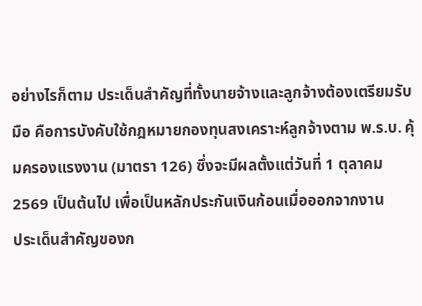อย่างไรก็ตาม ประเด็นสำคัญที่ทั้งนายจ้างและลูกจ้างต้องเตรียมรับมือ คือการบังคับใช้กฎหมายกองทุนสงเคราะห์ลูกจ้างตาม พ.ร.บ. คุ้มครองแรงงาน (มาตรา 126) ซึ่งจะมีผลตั้งแต่วันที่ 1 ตุลาคม 2569 เป็นต้นไป เพื่อเป็นหลักประกันเงินก้อนเมื่อออกจากงาน
ประเด็นสำคัญของก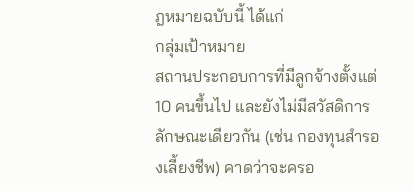ฎหมายฉบับนี้ ได้แก่
กลุ่มเป้าหมาย
สถานประกอบการที่มีลูกจ้างตั้งแต่ 10 คนขึ้นไป และยังไม่มีสวัสดิการลักษณะเดียวกัน (เช่น กองทุนสำรองเลี้ยงชีพ) คาดว่าจะครอ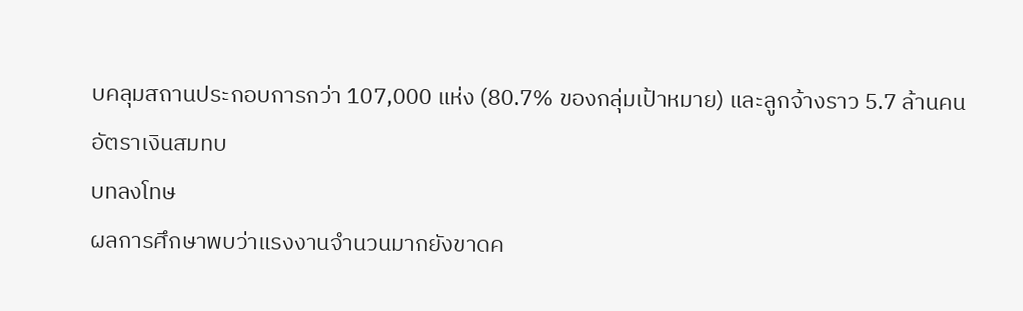บคลุมสถานประกอบการกว่า 107,000 แห่ง (80.7% ของกลุ่มเป้าหมาย) และลูกจ้างราว 5.7 ล้านคน
อัตราเงินสมทบ
บทลงโทษ
ผลการศึกษาพบว่าแรงงานจำนวนมากยังขาดค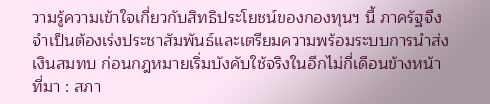วามรู้ความเข้าใจเกี่ยวกับสิทธิประโยชน์ของกองทุนฯ นี้ ภาครัฐจึงจำเป็นต้องเร่งประชาสัมพันธ์และเตรียมความพร้อมระบบการนำส่งเงินสมทบ ก่อนกฎหมายเริ่มบังคับใช้จริงในอีกไม่กี่เดือนข้างหน้า
ที่มา : สภา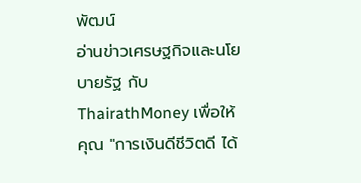พัฒน์
อ่านข่าวเศรษฐกิจและนโยบายรัฐ กับ ThairathMoney เพื่อให้คุณ "การเงินดีชีวิตดี ได้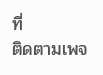ที่
ติดตามเพจ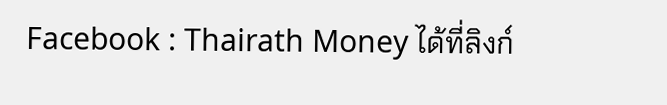Facebook : Thairath Money ได้ที่ลิงก์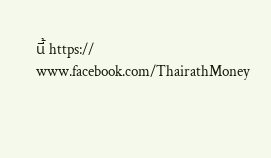นี้ https:// www.facebook.com/ThairathMoney